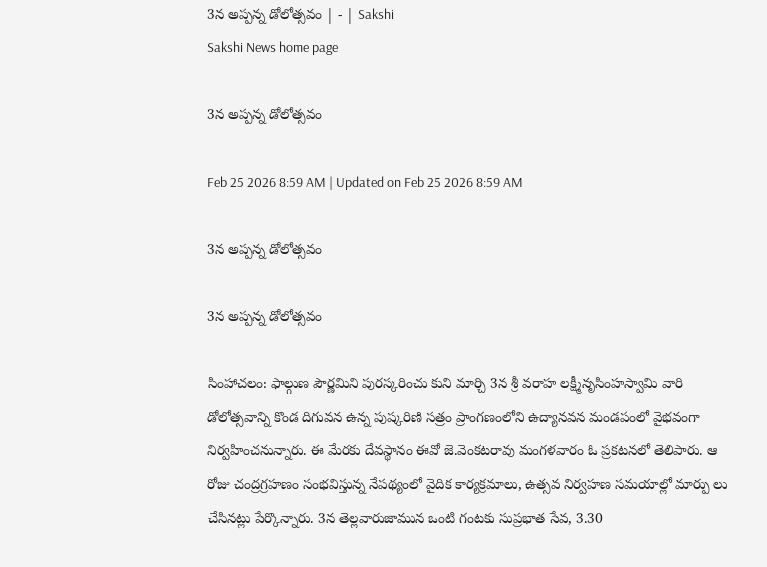3న అప్పన్న డోలోత్సవం | - | Sakshi
Sakshi News home page

3న అప్పన్న డోలోత్సవం

Feb 25 2026 8:59 AM | Updated on Feb 25 2026 8:59 AM

3న అప్పన్న డోలోత్సవం

3న అప్పన్న డోలోత్సవం

సింహాచలం: ఫాల్గుణ పౌర్ణమిని పురస్కరించు కుని మార్చి 3న శ్రీ వరాహ లక్ష్మీనృసింహస్వామి వారి డోలోత్సవాన్ని కొండ దిగువన ఉన్న పుష్కరిణి సత్రం ప్రాంగణంలోని ఉద్యానవన మండపంలో వైభవంగా నిర్వహించనున్నారు. ఈ మేరకు దేవస్థానం ఈవో జె.వెంకటరావు మంగళవారం ఓ ప్రకటనలో తెలిపారు. ఆ రోజు చంద్రగ్రహణం సంభవిస్తున్న నేపథ్యంలో వైదిక కార్యక్రమాలు, ఉత్సవ నిర్వహణ సమయాల్లో మార్పు లు చేసినట్లు పేర్కొన్నారు. 3న తెల్లవారుజామున ఒంటి గంటకు సుప్రభాత సేవ, 3.30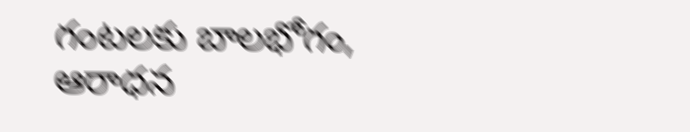గంటలకు బాలభోగం, ఆరాధన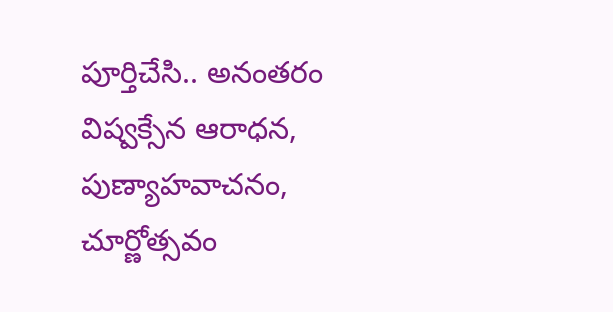పూర్తిచేసి.. అనంతరం విష్వక్సేన ఆరాధన, పుణ్యాహవాచనం, చూర్ణోత్సవం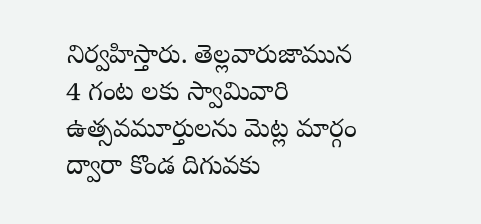నిర్వహిస్తారు. తెల్లవారుజామున 4 గంట లకు స్వామివారి ఉత్సవమూర్తులను మెట్ల మార్గం ద్వారా కొండ దిగువకు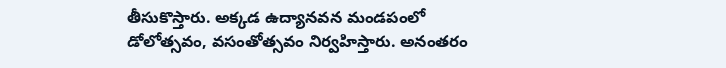తీసుకొస్తారు. అక్కడ ఉద్యానవన మండపంలో డోలోత్సవం, వసంతోత్సవం నిర్వహిస్తారు. అనంతరం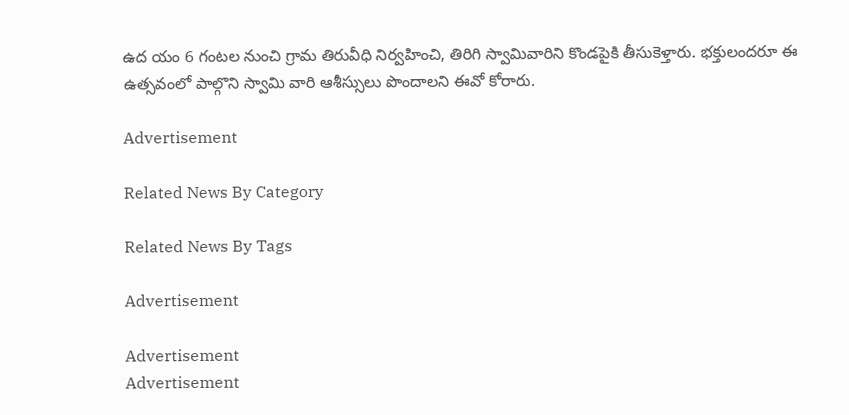ఉద యం 6 గంటల నుంచి గ్రామ తిరువీధి నిర్వహించి, తిరిగి స్వామివారిని కొండపైకి తీసుకెళ్తారు. భక్తులందరూ ఈ ఉత్సవంలో పాల్గొని స్వామి వారి ఆశీస్సులు పొందాలని ఈవో కోరారు.

Advertisement

Related News By Category

Related News By Tags

Advertisement

Advertisement
Advertisement